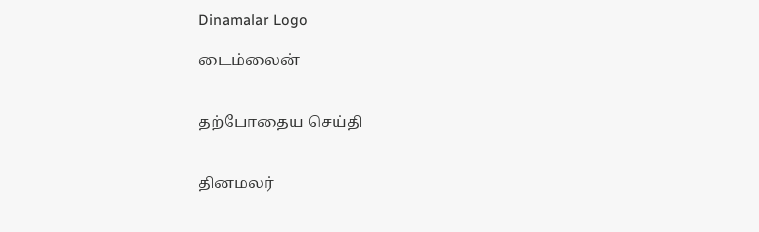Dinamalar Logo

டைம்லைன்


தற்போதைய செய்தி


தினமலர்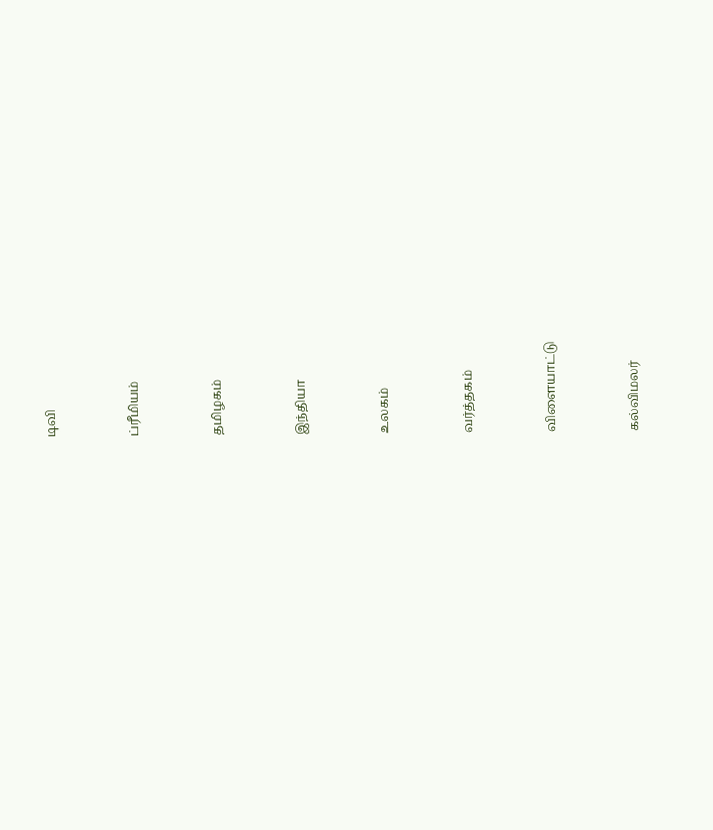டிவி


ப்ரீமியம்


தமிழகம்


இந்தியா


உலகம்


வர்த்தகம்


விளையாட்டு


கல்விமலர்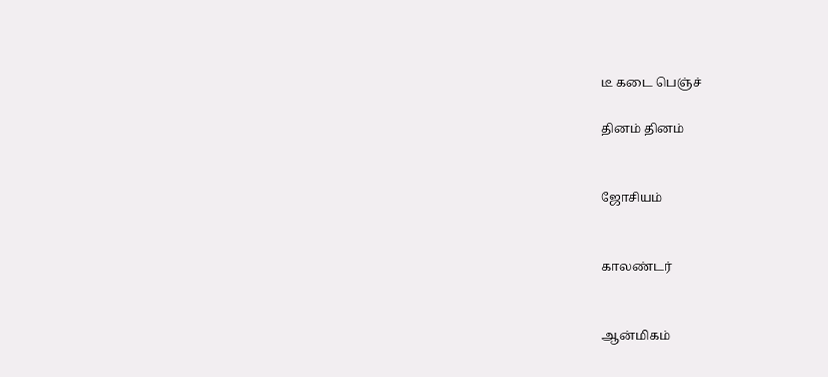டீ கடை பெஞ்ச்

தினம் தினம்


ஜோசியம்


காலண்டர்


ஆன்மிகம்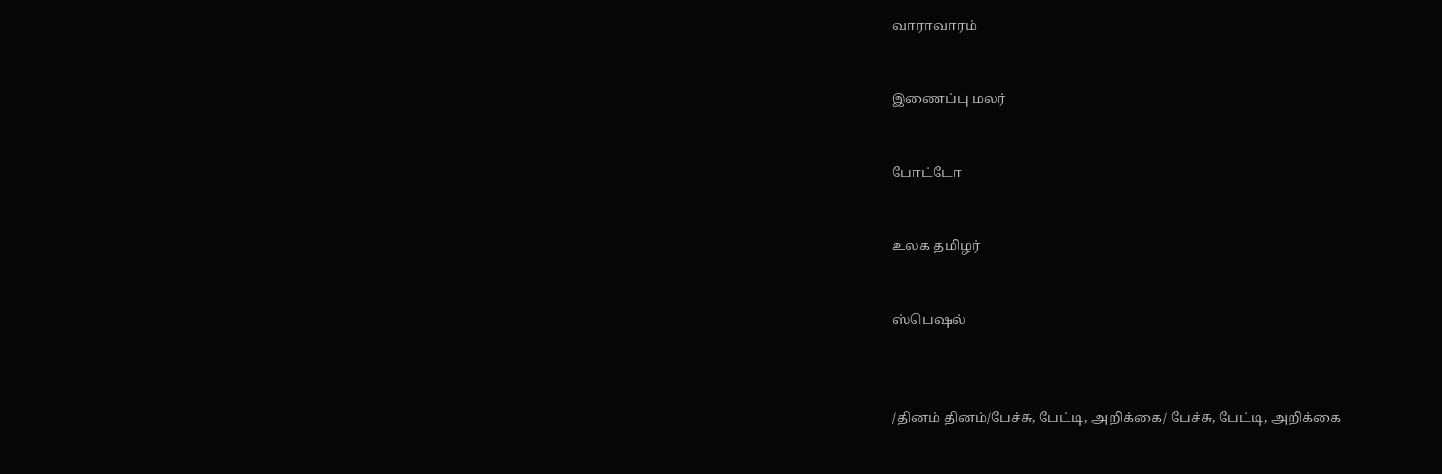வாராவாரம்


இணைப்பு மலர்


போட்டோ


உலக தமிழர்


ஸ்பெஷல்



/தினம் தினம்/பேச்சு, பேட்டி, அறிக்கை/ பேச்சு, பேட்டி, அறிக்கை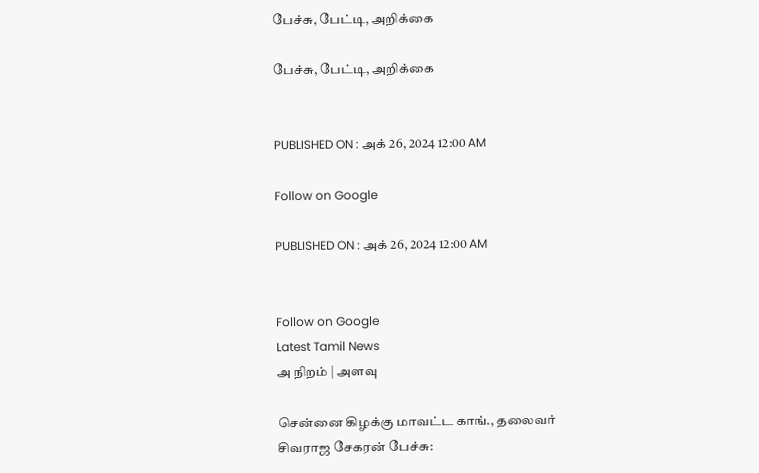பேச்சு, பேட்டி, அறிக்கை

பேச்சு, பேட்டி, அறிக்கை


PUBLISHED ON : அக் 26, 2024 12:00 AM

Follow on Google

PUBLISHED ON : அக் 26, 2024 12:00 AM


Follow on Google
Latest Tamil News
அ நிறம் | அளவு

சென்னை கிழக்கு மாவட்ட காங்., தலைவர் சிவராஜ சேகரன் பேச்சு: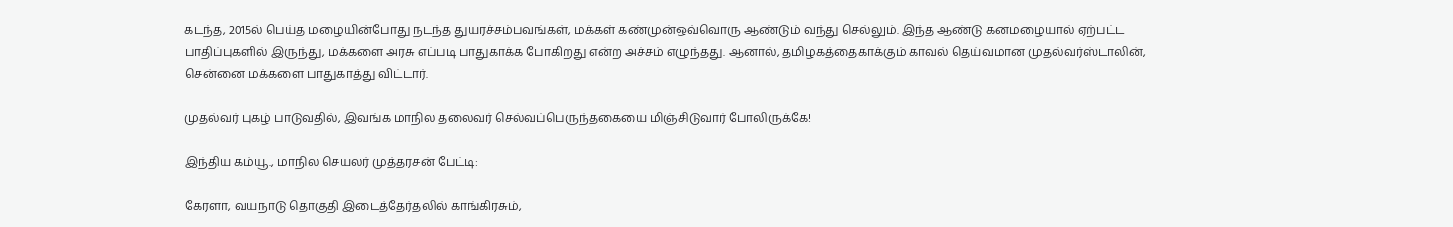கடந்த, 2015ல் பெய்த மழையின்போது நடந்த துயரச்சம்பவங்கள், மக்கள் கண்முன்ஒவ்வொரு ஆண்டும் வந்து செல்லும். இந்த ஆண்டு கனமழையால் ஏற்பட்ட பாதிப்புகளில் இருந்து, மக்களை அரசு எப்படி பாதுகாக்க போகிறது என்ற அச்சம் எழுந்தது. ஆனால், தமிழகத்தைகாக்கும் காவல் தெய்வமான முதல்வர்ஸ்டாலின், சென்னை மக்களை பாதுகாத்து விட்டார்.

முதல்வர் புகழ் பாடுவதில், இவங்க மாநில தலைவர் செல்வப்பெருந்தகையை மிஞ்சிடுவார் போலிருக்கே!

இந்திய கம்யூ., மாநில செயலர் முத்தரசன் பேட்டி:

கேரளா, வயநாடு தொகுதி இடைத்தேர்தலில் காங்கிரசும்,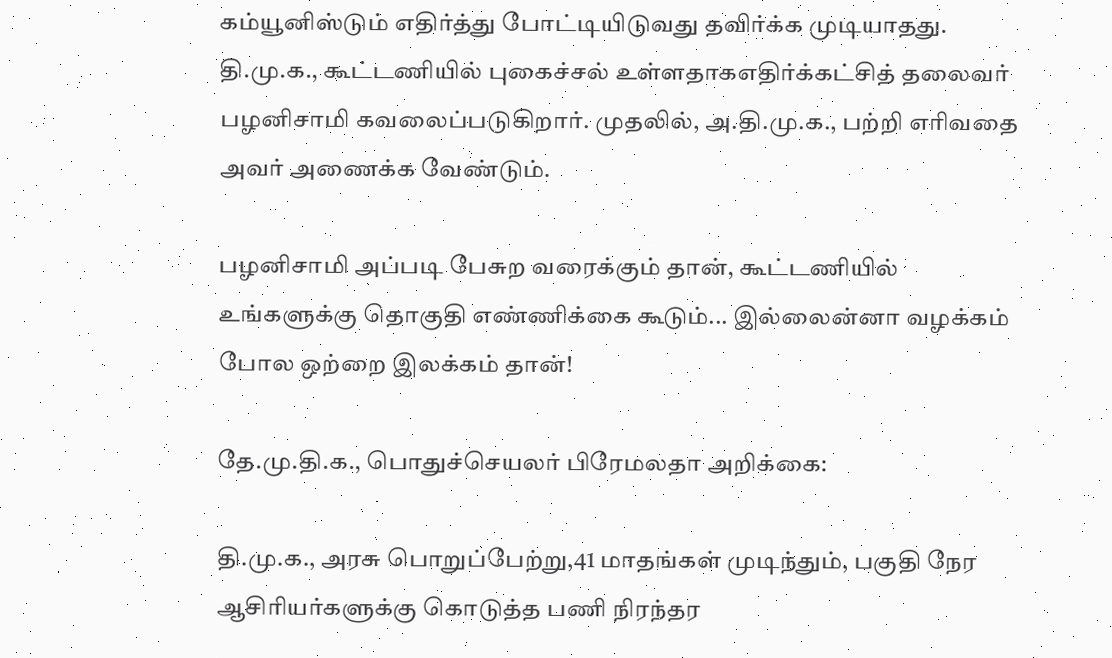கம்யூனிஸ்டும் எதிர்த்து போட்டியிடுவது தவிர்க்க முடியாதது. தி.மு.க., கூட்டணியில் புகைச்சல் உள்ளதாகஎதிர்க்கட்சித் தலைவர் பழனிசாமி கவலைப்படுகிறார். முதலில், அ.தி.மு.க., பற்றி எரிவதை அவர் அணைக்க வேண்டும்.

பழனிசாமி அப்படி பேசுற வரைக்கும் தான், கூட்டணியில் உங்களுக்கு தொகுதி எண்ணிக்கை கூடும்... இல்லைன்னா வழக்கம் போல ஒற்றை இலக்கம் தான்!

தே.மு.தி.க., பொதுச்செயலர் பிரேமலதா அறிக்கை:

தி.மு.க., அரசு பொறுப்பேற்று,41 மாதங்கள் முடிந்தும், பகுதி நேர ஆசிரியர்களுக்கு கொடுத்த பணி நிரந்தர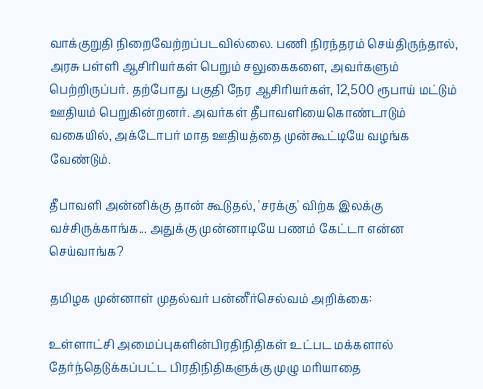வாக்குறுதி நிறைவேற்றப்படவில்லை. பணி நிரந்தரம் செய்திருந்தால், அரசு பள்ளி ஆசிரியர்கள் பெறும் சலுகைகளை, அவர்களும் பெற்றிருப்பர். தற்போது பகுதி நேர ஆசிரியர்கள், 12,500 ரூபாய் மட்டும் ஊதியம் பெறுகின்றனர். அவர்கள் தீபாவளியைகொண்டாடும் வகையில், அக்டோபர் மாத ஊதியத்தை முன்கூட்டியே வழங்க வேண்டும்.

தீபாவளி அன்னிக்கு தான் கூடுதல், 'சரக்கு' விற்க இலக்கு வச்சிருக்காங்க... அதுக்கு முன்னாடியே பணம் கேட்டா என்ன செய்வாங்க?

தமிழக முன்னாள் முதல்வர் பன்னீர்செல்வம் அறிக்கை:

உள்ளாட்சி அமைப்புகளின்பிரதிநிதிகள் உட்பட மக்களால் தேர்ந்தெடுக்கப்பட்ட பிரதிநிதிகளுக்கு முழு மரியாதை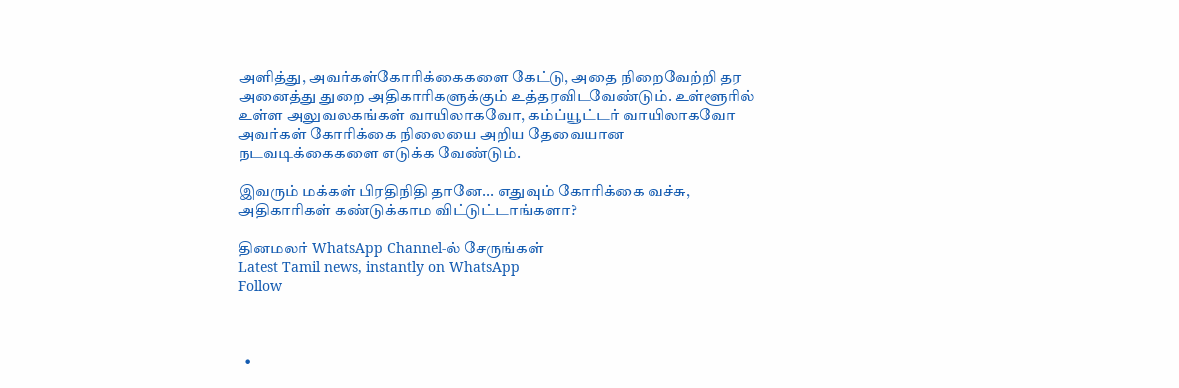அளித்து, அவர்கள்கோரிக்கைகளை கேட்டு, அதை நிறைவேற்றி தர அனைத்து துறை அதிகாரிகளுக்கும் உத்தரவிடவேண்டும். உள்ளூரில் உள்ள அலுவலகங்கள் வாயிலாகவோ, கம்ப்யூட்டர் வாயிலாகவோ அவர்கள் கோரிக்கை நிலையை அறிய தேவையான நடவடிக்கைகளை எடுக்க வேண்டும்.

இவரும் மக்கள் பிரதிநிதி தானே... எதுவும் கோரிக்கை வச்சு, அதிகாரிகள் கண்டுக்காம விட்டுட்டாங்களா?

தினமலர் WhatsApp Channel-ல் சேருங்கள்
Latest Tamil news, instantly on WhatsApp
Follow



  •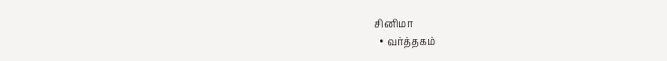சினிமா
  • வர்த்தகம்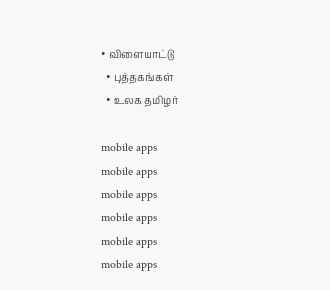• விளையாட்டு
  • புத்தகங்கள்
  • உலக தமிழர்

mobile apps
mobile apps
mobile apps
mobile apps
mobile apps
mobile apps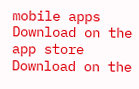mobile apps
Download on the app store
Download on the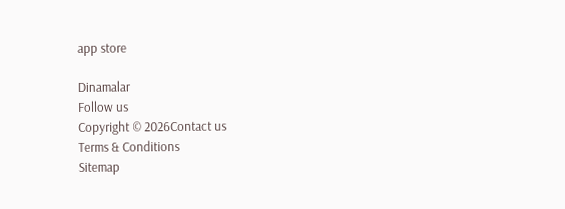app store

Dinamalar
Follow us
Copyright © 2026Contact us
Terms & Conditions
Sitemap